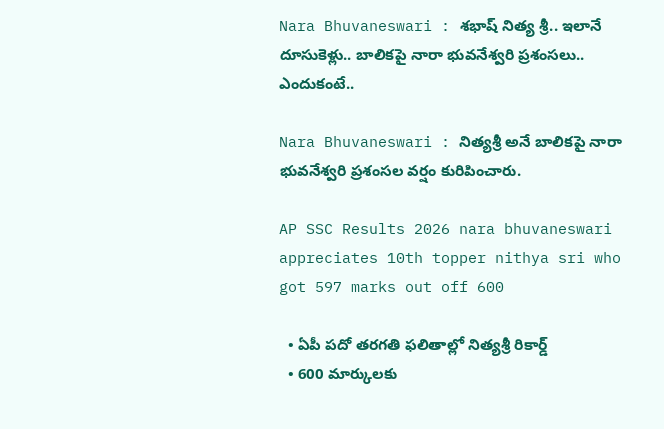Nara Bhuvaneswari : శభాష్ నిత్య శ్రీ.. ఇలానే దూసుకెళ్లు.. బాలికపై నారా భువనేశ్వరి ప్రశంసలు.. ఎందుకంటే..

Nara Bhuvaneswari : నిత్యశ్రీ అనే బాలికపై నారా భువనేశ్వరి ప్రశంసల వర్షం కురిపించారు.

AP SSC Results 2026 nara bhuvaneswari appreciates 10th topper nithya sri who got 597 marks out off 600

  • ఏపీ పదో తరగతి ఫలితాల్లో నిత్యశ్రీ రికార్డ్
  • 600 మార్కులకు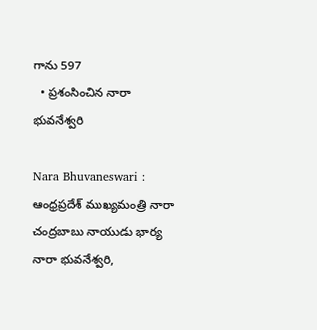గాను 597
  • ప్రశంసించిన నారా భువనేశ్వరి

Nara Bhuvaneswari : ఆంధ్రప్రదేశ్ ముఖ్యమంత్రి నారా చంద్రబాబు నాయుడు భార్య నారా భువనేశ్వరి,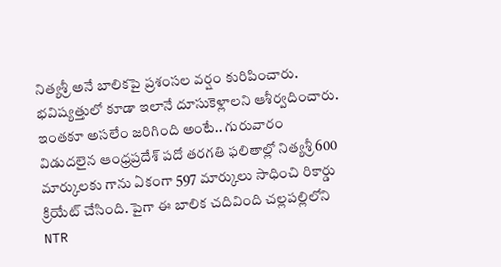నిత్యశ్రీ అనే బాలికపై ప్రశంసల వర్షం కురిపించారు. భవిష్యత్తులో కూడా ఇలానే దూసుకెళ్లాలని ఆశీర్వదించారు. ఇంతకూ అసలేం జరిగింది అంటే.. గురువారం విడుదలైన ఆంధ్రప్రదేశ్ పదో తరగతి ఫలితాల్లో నిత్యశ్రీ 600 మార్కులకు గాను ఏకంగా 597 మార్కులు సాధించి రికార్డు క్రియేట్ చేసింది. పైగా ఈ బాలిక చదివింది చల్లపల్లిలోని NTR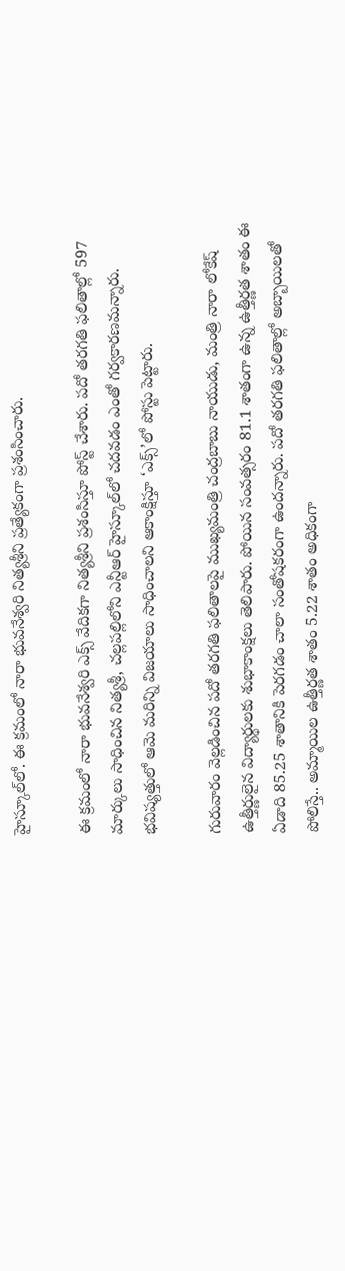హైస్కూల్‌లో. ఈ క్రమంలో నారా భువనేశ్వరి నిత్యశ్రీని ప్రత్యేకంగా ప్రశంసించారు.

ఈ క్రమంలో నారా భువనేశ్వరి ఎక్స్ వేదికగా నిత్యశ్రీని ప్రశంసిస్తూ పోస్ట్ చేశారు. పదో తరగతి ఫలితాల్లో 597 మార్కులు సాధించిన నిత్యశ్రీ, చల్లపల్లిలోని ఎన్టీఆర్ హైస్కూల్‌లో చదవడం ఎంతో గర్వకారణమన్నారు. భవిష్యత్తులో ఆమె మరిన్ని విజయాలు సాధించాలని ఆకాంక్షిస్తూ ‘ఎక్స్‌’లో పోస్టు పెట్టారు.

గురువారం వెల్లడించిన పదో తరగతి ఫలితాలపై ముఖ్యమంత్రి చంద్రబాబు నాయుడు, మంత్రి నారా లోకేష్ ఉత్తీర్ణులైన విద్యార్థులకు శుభాకాంక్షలు తెలిపారు. పోయిన సంవత్సరం 81.1 శాతంగా ఉన్న ఉత్తీర్ణత శాతం ఈ ఏడాది 85.25 శాతానికి పెరగడం చాలా సంతోషకరంగా ఉందన్నారు. పదో తరగతి ఫలితాల్లో అబ్బాయిలతో పోలిస్తే.. అమ్మాయిల ఉత్తీర్ణత శాతం 5.22 శాతం అధికంగా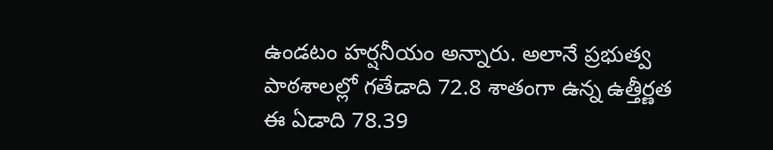ఉండటం హర్షనీయం అన్నారు. అలానే ప్రభుత్వ పాఠశాలల్లో గతేడాది 72.8 శాతంగా ఉన్న ఉత్తీర్ణత ఈ ఏడాది 78.39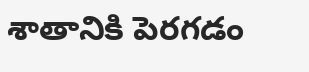శాతానికి పెరగడం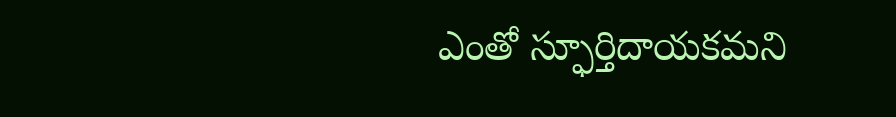ఎంతో స్ఫూర్తిదాయకమని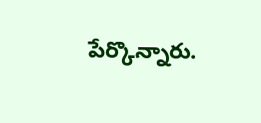పేర్కొన్నారు.